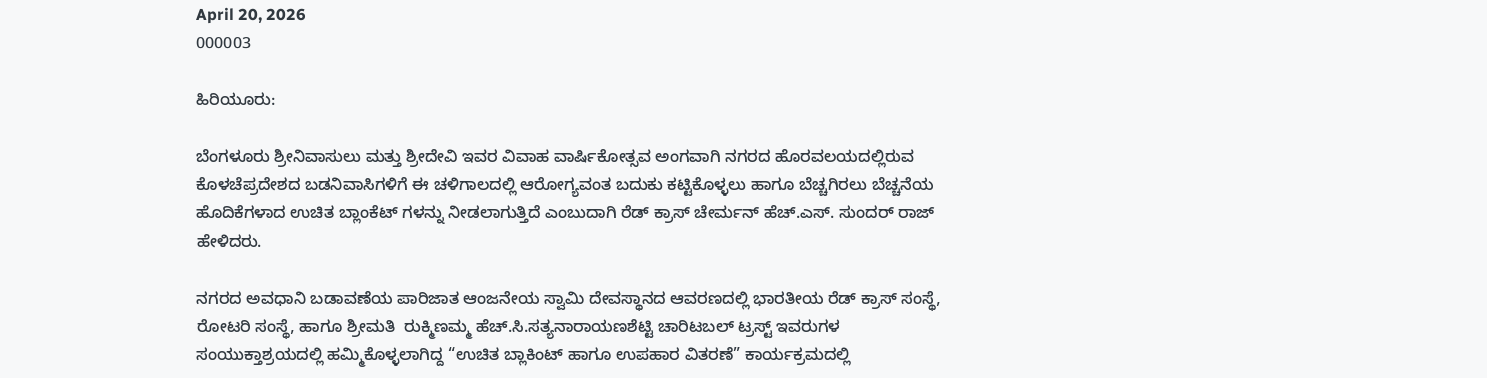April 20, 2026
000003

ಹಿರಿಯೂರು:

ಬೆಂಗಳೂರು ಶ್ರೀನಿವಾಸುಲು ಮತ್ತು ಶ್ರೀದೇವಿ ಇವರ ವಿವಾಹ ವಾರ್ಷಿಕೋತ್ಸವ ಅಂಗವಾಗಿ ನಗರದ ಹೊರವಲಯದಲ್ಲಿರುವ ಕೊಳಚೆಪ್ರದೇಶದ ಬಡನಿವಾಸಿಗಳಿಗೆ ಈ ಚಳಿಗಾಲದಲ್ಲಿ ಆರೋಗ್ಯವಂತ ಬದುಕು ಕಟ್ಟಿಕೊಳ್ಳಲು ಹಾಗೂ ಬೆಚ್ಚಗಿರಲು ಬೆಚ್ಚನೆಯ ಹೊದಿಕೆಗಳಾದ ಉಚಿತ ಬ್ಲಾಂಕೆಟ್ ಗಳನ್ನು ನೀಡಲಾಗುತ್ತಿದೆ ಎಂಬುದಾಗಿ ರೆಡ್ ಕ್ರಾಸ್ ಚೇರ್ಮನ್ ಹೆಚ್.ಎಸ್. ಸುಂದರ್ ರಾಜ್ ಹೇಳಿದರು.

ನಗರದ ಅವಧಾನಿ ಬಡಾವಣೆಯ ಪಾರಿಜಾತ ಆಂಜನೇಯ ಸ್ವಾಮಿ ದೇವಸ್ಥಾನದ ಆವರಣದಲ್ಲಿ ಭಾರತೀಯ ರೆಡ್ ಕ್ರಾಸ್ ಸಂಸ್ಥೆ, ರೋಟರಿ ಸಂಸ್ಥೆ, ಹಾಗೂ ಶ್ರೀಮತಿ  ರುಕ್ಮಿಣಮ್ಮ ಹೆಚ್.ಸಿ.ಸತ್ಯನಾರಾಯಣಶೆಟ್ಟಿ ಚಾರಿಟಬಲ್ ಟ್ರಸ್ಟ್ ಇವರುಗಳ ಸಂಯುಕ್ತಾಶ್ರಯದಲ್ಲಿ ಹಮ್ಮಿಕೊಳ್ಳಲಾಗಿದ್ದ “ಉಚಿತ ಬ್ಲಾಕಿಂಟ್ ಹಾಗೂ ಉಪಹಾರ ವಿತರಣೆ” ಕಾರ್ಯಕ್ರಮದಲ್ಲಿ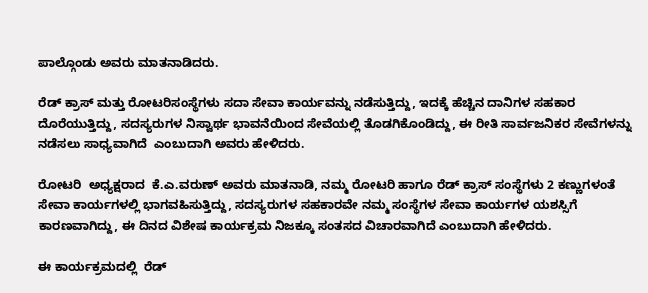ಪಾಲ್ಗೊಂಡು ಅವರು ಮಾತನಾಡಿದರು.

ರೆಡ್ ಕ್ರಾಸ್ ಮತ್ತು ರೋಟರಿಸಂಸ್ಥೆಗಳು ಸದಾ ಸೇವಾ ಕಾರ್ಯವನ್ನು ನಡೆಸುತ್ತಿದ್ದು, ಇದಕ್ಕೆ ಹೆಚ್ಚಿನ ದಾನಿಗಳ ಸಹಕಾರ ದೊರೆಯುತ್ತಿದ್ದು, ಸದಸ್ಯರುಗಳ ನಿಸ್ವಾರ್ಥ ಭಾವನೆಯಿಂದ ಸೇವೆಯಲ್ಲಿ ತೊಡಗಿಕೊಂಡಿದ್ದು, ಈ ರೀತಿ ಸಾರ್ವಜನಿಕರ ಸೇವೆಗಳನ್ನು ನಡೆಸಲು ಸಾಧ್ಯವಾಗಿದೆ  ಎಂಬುದಾಗಿ ಅವರು ಹೇಳಿದರು.

ರೋಟರಿ  ಅಧ್ಯಕ್ಷರಾದ  ಕೆ.ಎ.ವರುಣ್ ಅವರು ಮಾತನಾಡಿ, ನಮ್ಮ ರೋಟರಿ ಹಾಗೂ ರೆಡ್ ಕ್ರಾಸ್ ಸಂಸ್ಥೆಗಳು 2 ಕಣ್ಣುಗಳಂತೆ ಸೇವಾ ಕಾರ್ಯಗಳಲ್ಲಿ ಭಾಗವಹಿಸುತ್ತಿದ್ದು, ಸದಸ್ಯರುಗಳ ಸಹಕಾರವೇ ನಮ್ಮ ಸಂಸ್ಥೆಗಳ ಸೇವಾ ಕಾರ್ಯಗಳ ಯಶಸ್ಸಿಗೆ ಕಾರಣವಾಗಿದ್ದು, ಈ ದಿನದ ವಿಶೇಷ ಕಾರ್ಯಕ್ರಮ ನಿಜಕ್ಕೂ ಸಂತಸದ ವಿಚಾರವಾಗಿದೆ ಎಂಬುದಾಗಿ ಹೇಳಿದರು.

ಈ ಕಾರ್ಯಕ್ರಮದಲ್ಲಿ  ರೆಡ್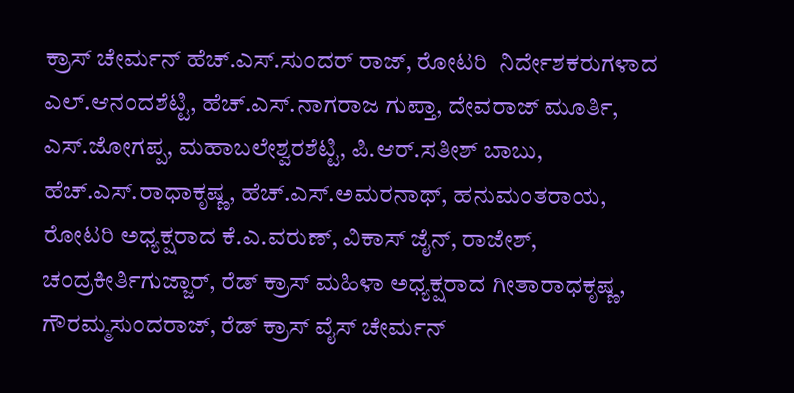ಕ್ರಾಸ್ ಚೇರ್ಮನ್ ಹೆಚ್.ಎಸ್.ಸುಂದರ್ ರಾಜ್, ರೋಟರಿ  ನಿರ್ದೇಶಕರುಗಳಾದ ಎಲ್.ಆನಂದಶೆಟ್ಟಿ, ಹೆಚ್.ಎಸ್.ನಾಗರಾಜ ಗುಪ್ತಾ, ದೇವರಾಜ್ ಮೂರ್ತಿ, ಎಸ್.ಜೋಗಪ್ಪ, ಮಹಾಬಲೇಶ್ವರಶೆಟ್ಟಿ, ಪಿ.ಆರ್.ಸತೀಶ್ ಬಾಬು, ಹೆಚ್.ಎಸ್.ರಾಧಾಕೃಷ್ಣ, ಹೆಚ್.ಎಸ್.ಅಮರನಾಥ್, ಹನುಮಂತರಾಯ, ರೋಟರಿ ಅಧ್ಯಕ್ಷರಾದ ಕೆ.ಎ.ವರುಣ್, ವಿಕಾಸ್ ಜೈನ್, ರಾಜೇಶ್, ಚಂದ್ರಕೀರ್ತಿಗುಜ್ಜಾರ್, ರೆಡ್ ಕ್ರಾಸ್ ಮಹಿಳಾ ಅಧ್ಯಕ್ಷರಾದ ಗೀತಾರಾಧಕೃಷ್ಣ,  ಗೌರಮ್ಮಸುಂದರಾಜ್, ರೆಡ್ ಕ್ರಾಸ್ ವೈಸ್ ಚೇರ್ಮನ್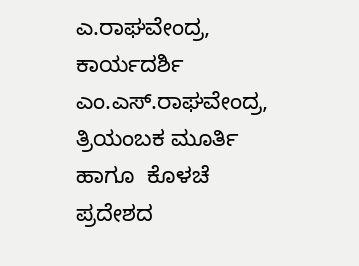ಎ.ರಾಘವೇಂದ್ರ, ಕಾರ್ಯದರ್ಶಿ ಎಂ.ಎಸ್.ರಾಘವೇಂದ್ರ, ತ್ರಿಯಂಬಕ ಮೂರ್ತಿ  ಹಾಗೂ  ಕೊಳಚೆ ಪ್ರದೇಶದ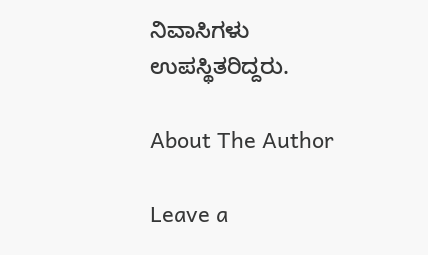ನಿವಾಸಿಗಳು ಉಪಸ್ಥಿತರಿದ್ದರು.

About The Author

Leave a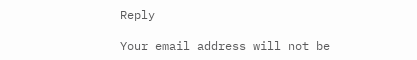Reply

Your email address will not be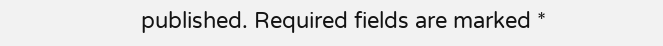published. Required fields are marked *